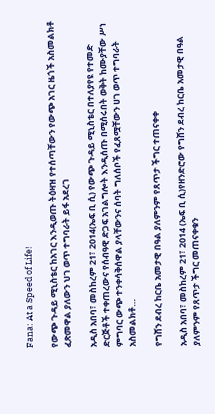Fana: At a Speed of Life!

የውጭ ጉዳይ ሚኒስቴር ከአገር እንዲወጡ ትዕዛዝ የተሰጣቸውን የውጭ አገር ዜጎች አስመልክቶ ፈጽመዋል ያለውን ህገ ወጥ ተግባራት ይፋ አደረገ

አዲስ አበባ፣ መስከረም 21፣ 2014(ኤፍ ቢ ሲ) የውጭ ጉዳይ ሚኒስቴር በተለያየዩ የተመድ ድርጅቶች ተቀጠረውና የሰብዓዊ ድጋፍ አገልግሎት እንዲሰጡ በሚሰሩበት ወቅት ከሙያቸው ሥነ ምግባር ውጭ ተንቀሳቅሰዋል ያላቸውንና ሰባት ግለሰቦች የፈጸሟቸውን ሀገ ወጥ ተግባራት አስመልክቶ…

የግሸን ደብረ ከርቤ አመታዊ በዓል ያለምንም የጸጥታ ችግር ተጠናቀቀ

አዲስ አበባ፣ መስከረም 21፣ 2014 (ኤፍ ቢ ሲ)የዘንድሮው የግሸን ደብረ ከርቤ አመታዊ በዓል ያለምንም የጸጥታ ችግር መጠናቀቁን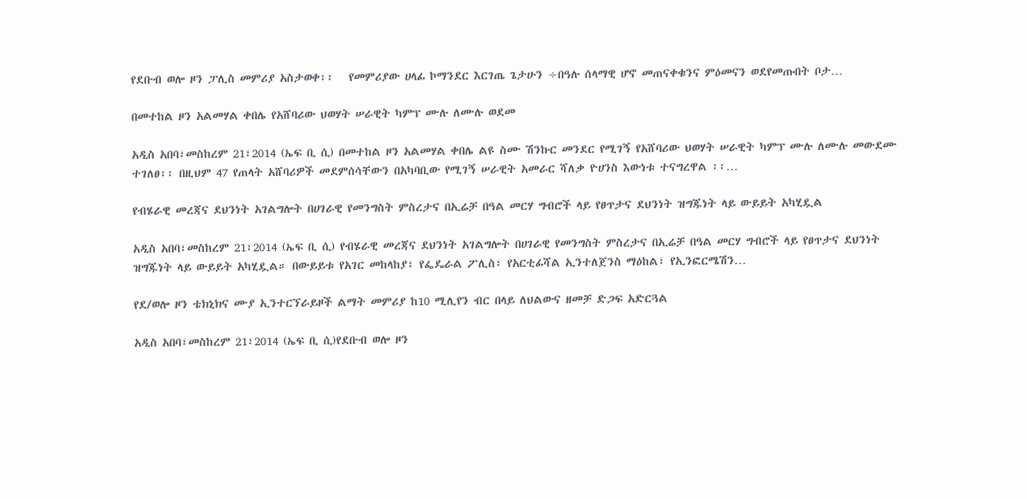የደቡብ ወሎ ዞን ፓሊስ መምሪያ አስታወቀ፡፡   የመምሪያው ሀላፊ ኮማንደር እርገጤ ጌታሁን ÷በዓሉ ሰላማዊ ሆኖ መጠናቀቁንና ምዕመናን ወደየመጡበት ቦታ…

በመተከል ዞን አልመሃል ቀበሌ የአሸባሪው ህወሃት ሠራዊት ካምፕ ሙሉ ለሙሉ ወደመ

አዲስ አበባ፣መስከረም 21፣2014 (ኤፍ ቢ ሲ) በመተከል ዞን አልመሃል ቀበሌ ልዩ ስሙ ሽንኩር መንደር የሚገኝ የአሸባሪው ህወሃት ሠራዊት ካምፕ ሙሉ ለሙሉ መውደሙ ተገለፀ፡፡ በዚህም 47 የጠላት አሸባሪዎች መደምሰሳቸውን በአካባቢው የሚገኝ ሠራዊት አመራር ሻለቃ ዮሀንስ እውነቱ ተናግረዋል ፡፡…

የብሄራዊ መረጃና ደህንነት አገልግሎት በሀገራዊ የመንግስት ምስረታና በኢሬቻ በዓል መርሃ ግብሮች ላይ የፀጥታና ደህንነት ዝግጁነት ላይ ውይይት አካሂዷል

አዲስ አበባ፣መስከረም 21፣2014 (ኤፍ ቢ ሲ) የብሄራዊ መረጃና ደህንነት አገልግሎት በሀገራዊ የመንግስት ምስረታና በኢሬቻ በዓል መርሃ ግብሮች ላይ የፀጥታና ደህንነት ዝግጁነት ላይ ውይይት አካሂዷል። በውይይቱ የአገር መከላከያ፣ የፌዴራል ፖሊስ፣ የአርቲፊሻል ኢንተለጀንስ ማዕከል፣ የኢንፎርሜሽን…

የደ/ወሎ ዞን ቴክኒክና ሙያ ኢንተርኘራይዞች ልማት መምሪያ ከ10 ሚሊየን ብር በላይ ለህልውና ዘመቻ ድጋፍ አድርጓል

አዲስ አበባ፣መስከረም 21፣2014 (ኤፍ ቢ ሲ)የደቡብ ወሎ ዞን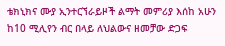ቴክኒክና ሙያ ኢንተርኘራይዞች ልማት መምሪያ እሰከ አሁን ከ10 ሚሊየን ብር በላይ ለህልውና ዘመቻው ድጋፍ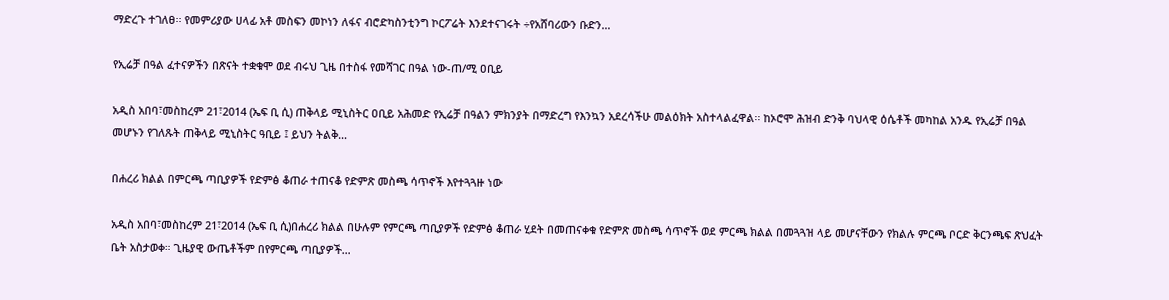ማድረጉ ተገለፀ፡፡ የመምሪያው ሀላፊ አቶ መስፍን መኮነን ለፋና ብሮድካስንቲንግ ኮርፖሬት እንደተናገሩት ÷የአሸባሪውን ቡድን…

የኢሬቻ በዓል ፈተናዎችን በጽናት ተቋቁሞ ወደ ብሩህ ጊዜ በተስፋ የመሻገር በዓል ነው-ጠ/ሚ ዐቢይ

አዲስ አበባ፣መስከረም 21፣2014 (ኤፍ ቢ ሲ) ጠቅላይ ሚኒስትር ዐቢይ አሕመድ የኢሬቻ በዓልን ምክንያት በማድረግ የእንኳን አደረሳችሁ መልዕክት አስተላልፈዋል፡፡ ከኦሮሞ ሕዝብ ድንቅ ባህላዊ ዕሴቶች መካከል አንዱ የኢሬቻ በዓል መሆኑን የገለጹት ጠቅላይ ሚኒስትር ዓቢይ ፤ ይህን ትልቅ…

በሐረሪ ክልል በምርጫ ጣቢያዎች የድምፅ ቆጠራ ተጠናቆ የድምጽ መስጫ ሳጥኖች እየተጓጓዙ ነው

አዲስ አበባ፣መስከረም 21፣2014 (ኤፍ ቢ ሲ)በሐረሪ ክልል በሁሉም የምርጫ ጣቢያዎች የድምፅ ቆጠራ ሂደት በመጠናቀቁ የድምጽ መስጫ ሳጥኖች ወደ ምርጫ ክልል በመጓጓዝ ላይ መሆናቸውን የክልሉ ምርጫ ቦርድ ቅርንጫፍ ጽህፈት ቤት አስታወቀ። ጊዜያዊ ውጤቶችም በየምርጫ ጣቢያዎች…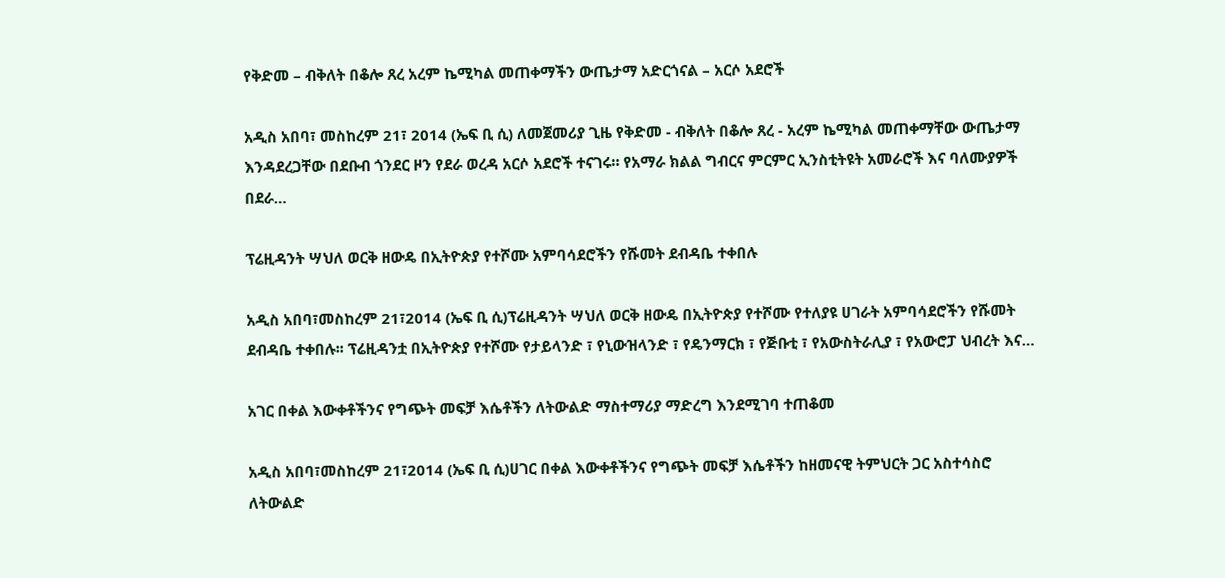የቅድመ – ብቅለት በቆሎ ጸረ አረም ኬሚካል መጠቀማችን ውጤታማ አድርጎናል – አርሶ አደሮች

አዲስ አበባ፣ መስከረም 21፣ 2014 (ኤፍ ቢ ሲ) ለመጀመሪያ ጊዜ የቅድመ - ብቅለት በቆሎ ጸረ - አረም ኬሚካል መጠቀማቸው ውጤታማ እንዳደረጋቸው በደቡብ ጎንደር ዞን የደራ ወረዳ አርሶ አደሮች ተናገሩ። የአማራ ክልል ግብርና ምርምር ኢንስቲትዩት አመራሮች እና ባለሙያዎች በደራ…

ፕሬዚዳንት ሣህለ ወርቅ ዘውዴ በኢትዮጵያ የተሾሙ አምባሳደሮችን የሹመት ደብዳቤ ተቀበሉ

አዲስ አበባ፣መስከረም 21፣2014 (ኤፍ ቢ ሲ)ፕሬዚዳንት ሣህለ ወርቅ ዘውዴ በኢትዮጵያ የተሾሙ የተለያዩ ሀገራት አምባሳደሮችን የሹመት ደብዳቤ ተቀበሉ፡፡ ፕሬዚዳንቷ በኢትዮጵያ የተሾሙ የታይላንድ ፣ የኒውዝላንድ ፣ የዴንማርክ ፣ የጅቡቲ ፣ የአውስትራሊያ ፣ የአውሮፓ ህብረት እና…

አገር በቀል እውቀቶችንና የግጭት መፍቻ እሴቶችን ለትውልድ ማስተማሪያ ማድረግ እንደሚገባ ተጠቆመ

አዲስ አበባ፣መስከረም 21፣2014 (ኤፍ ቢ ሲ)ሀገር በቀል እውቀቶችንና የግጭት መፍቻ እሴቶችን ከዘመናዊ ትምህርት ጋር አስተሳስሮ ለትውልድ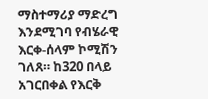ማስተማሪያ ማድረግ እንደሚገባ የብሄራዊ እርቀ-ሰላም ኮሚሽን ገለጸ። ከ320 በላይ አገርበቀል የእርቅ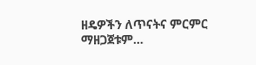ዘዴዎችን ለጥናትና ምርምር ማዘጋጀቱም…